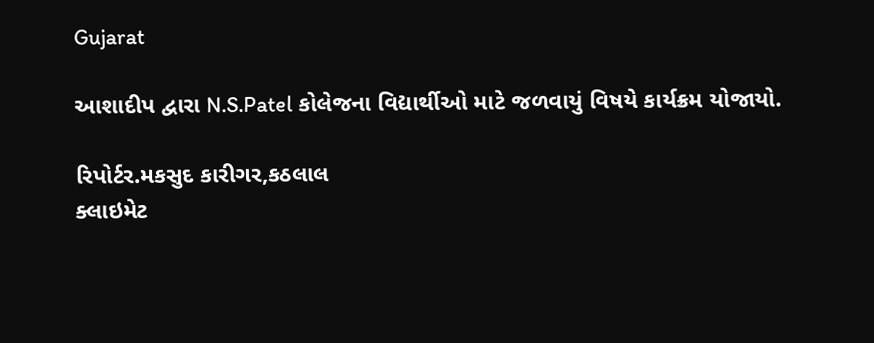Gujarat

આશાદીપ દ્વારા N.S.Patel કોલેજના વિદ્યાર્થીઓ માટે જળવાયું વિષયે કાર્યક્રમ યોજાયો.

રિપોર્ટર.મકસુદ કારીગર,કઠલાલ
ક્લાઇમેટ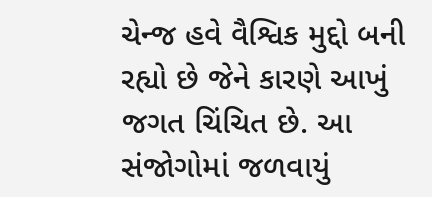ચેન્જ હવે વૈશ્વિક મુદ્દો બની રહ્યો છે જેને કારણે આખું જગત ચિંચિત છે. આ સંજોગોમાં જળવાયું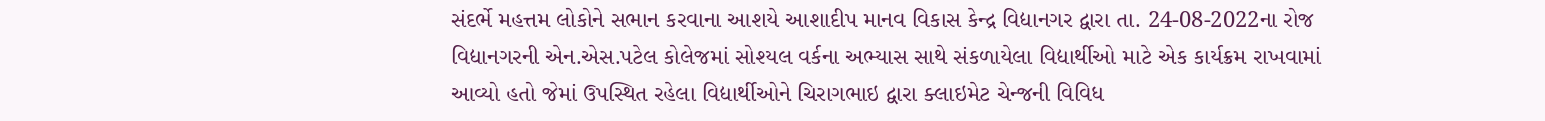સંદર્ભે મહત્તમ લોકોને સભાન કરવાના આશયે આશાદીપ માનવ વિકાસ કેન્દ્ર વિદ્યાનગર દ્વારા તા. 24-08-2022ના રોજ વિદ્યાનગરની એન.એસ.પટેલ કોલેજમાં સોશ્યલ વર્કના અભ્યાસ સાથે સંકળાયેલા વિદ્યાર્થીઓ માટે એક કાર્યક્રમ રાખવામાં આવ્યો હતો જેમાં ઉપસ્થિત રહેલા વિદ્યાર્થીઓને ચિરાગભાઇ દ્વારા ક્લાઇમેટ ચેન્જની વિવિધ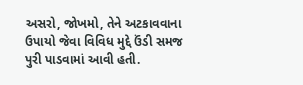અસરો, જોખમો, તેને અટકાવવાના ઉપાયો જેવા વિવિધ મુદ્દે ઉંડી સમજ પુરી પાડવામાં આવી હતી.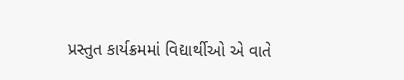પ્રસ્તુત કાર્યક્રમમાં વિદ્યાર્થીઓ એ વાતે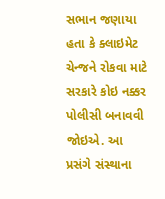સભાન જણાયા હતા કે ક્લાઇમેટ ચેન્જને રોકવા માટે સરકારે કોઇ નક્કર પોલીસી બનાવવી જોઇએ. આ પ્રસંગે સંસ્થાના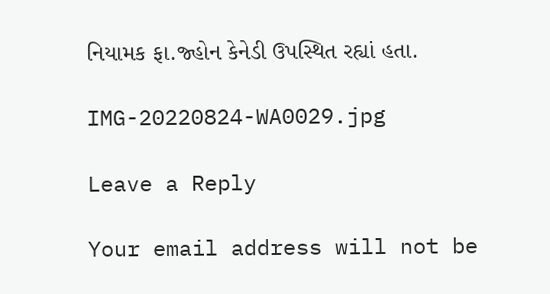નિયામક ફા.જ્હોન કેનેડી ઉપસ્થિત રહ્યાં હતા.

IMG-20220824-WA0029.jpg

Leave a Reply

Your email address will not be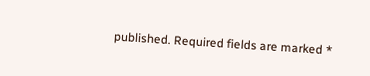published. Required fields are marked *